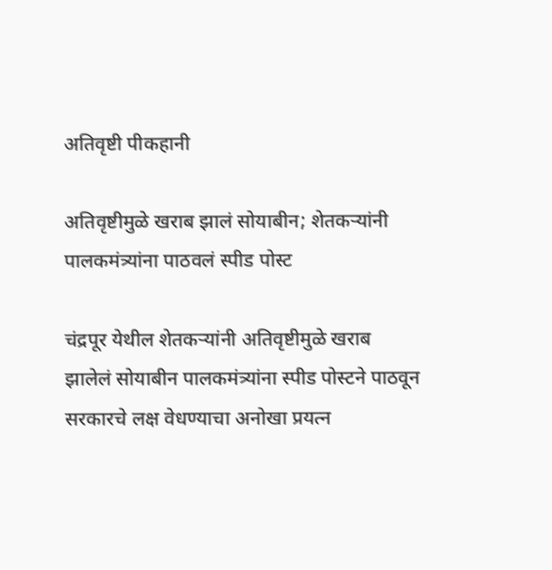अतिवृष्टी पीकहानी

अतिवृष्टीमुळे खराब झालं सोयाबीन; शेतकऱ्यांनी पालकमंत्र्यांना पाठवलं स्पीड पोस्ट

चंद्रपूर येथील शेतकऱ्यांनी अतिवृष्टीमुळे खराब झालेलं सोयाबीन पालकमंत्र्यांना स्पीड पोस्टने पाठवून सरकारचे लक्ष वेधण्याचा अनोखा प्रयत्न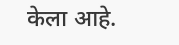केला आहे.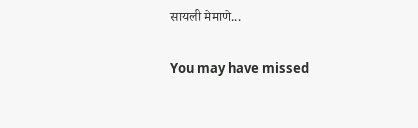सायली मेमाणे...

You may have missed